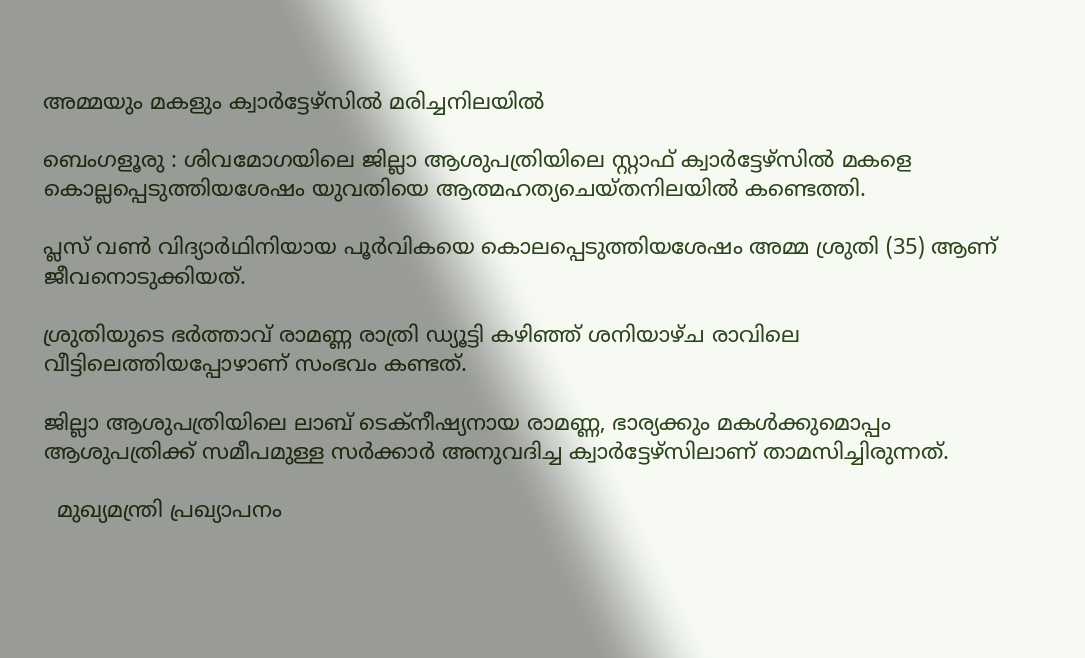അമ്മയും മകളും ക്വാര്‍ട്ടേഴ്‌സില്‍ മരിച്ചനിലയില്‍

ബെംഗളൂരു : ശിവമോഗയിലെ ജില്ലാ ആശുപത്രിയിലെ സ്റ്റാഫ് ക്വാർട്ടേഴ്സിൽ മകളെ കൊല്ലപ്പെടുത്തിയശേഷം യുവതിയെ ആത്മഹത്യചെയ്തനിലയിൽ കണ്ടെത്തി.

പ്ലസ് വൺ വിദ്യാർഥിനിയായ പൂർവികയെ കൊലപ്പെടുത്തിയശേഷം അമ്മ ശ്രുതി (35) ആണ് ജീവനൊടുക്കിയത്.

ശ്രുതിയുടെ ഭർത്താവ് രാമണ്ണ രാത്രി ഡ്യൂട്ടി കഴിഞ്ഞ് ശനിയാഴ്ച രാവിലെ വീട്ടിലെത്തിയപ്പോഴാണ് സംഭവം കണ്ടത്.

ജില്ലാ ആശുപത്രിയിലെ ലാബ് ടെക്നീഷ്യനായ രാമണ്ണ, ഭാര്യക്കും മകൾക്കുമൊപ്പം ആശുപത്രിക്ക് സമീപമുള്ള സർക്കാർ അനുവദിച്ച ക്വാർട്ടേഴ്സിലാണ് താമസിച്ചിരുന്നത്.

  മുഖ്യമന്ത്രി പ്രഖ്യാപനം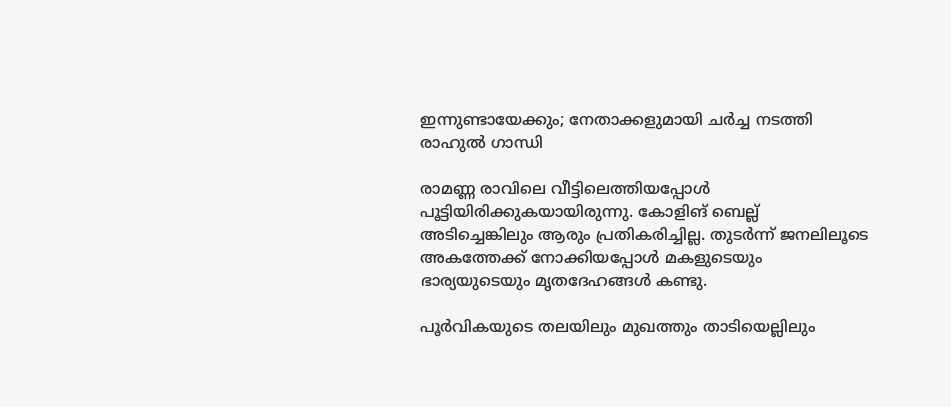ഇന്നുണ്ടായേക്കും; നേതാക്കളുമായി ചർച്ച നടത്തി രാഹുൽ ഗാന്ധി

രാമണ്ണ രാവിലെ വീട്ടിലെത്തിയപ്പോൾ പൂട്ടിയിരിക്കുകയായിരുന്നു. കോളിങ് ബെല്ല് അടിച്ചെങ്കിലും ആരും പ്രതികരിച്ചില്ല. തുടർന്ന് ജനലിലൂടെ അകത്തേക്ക് നോക്കിയപ്പോൾ മകളുടെയും ഭാര്യയുടെയും മൃതദേഹങ്ങൾ കണ്ടു.

പൂർവികയുടെ തലയിലും മുഖത്തും താടിയെല്ലിലും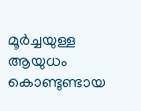മൂർച്ചയുള്ള ആയുധം കൊണ്ടുണ്ടായ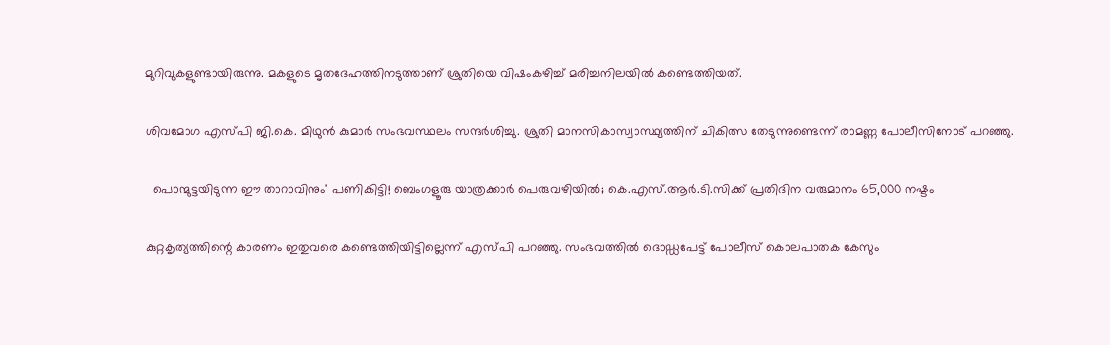മുറിവുകളുണ്ടായിരുന്നു. മകളുടെ മൃതദേഹത്തിനടുത്താണ് ശ്രുതിയെ വിഷംകഴിച്ച് മരിച്ചനിലയിൽ കണ്ടെത്തിയത്.

ശിവമോഗ എസ്‌പി ജി.കെ. മിഥുൻ കുമാർ സംഭവസ്ഥലം സന്ദർശിച്ചു. ശ്രുതി മാനസികാസ്വാസ്ഥ്യത്തിന് ചികിത്സ തേടുന്നുണ്ടെന്ന് രാമണ്ണ പോലീസിനോട് പറഞ്ഞു.

  പൊന്മുട്ടയിടുന്ന ഈ താറാവിനും' പണികിട്ടി! ബെംഗളൂരു യാത്രക്കാർ പെരുവഴിയിൽ; കെ.എസ്.ആർ.ടി.സിക്ക് പ്രതിദിന വരുമാനം 65,000 നഷ്ടം

കുറ്റകൃത്യത്തിന്റെ കാരണം ഇതുവരെ കണ്ടെത്തിയിട്ടില്ലെന്ന് എസ്‌പി പറഞ്ഞു. സംഭവത്തിൽ ദൊഡ്ഡപേട്ട് പോലീസ് കൊലപാതക കേസും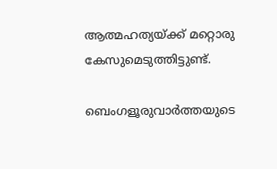ആത്മഹത്യയ്ക്ക് മറ്റൊരു കേസുമെടുത്തിട്ടുണ്ട്.

ബെംഗളൂരുവാർത്തയുടെ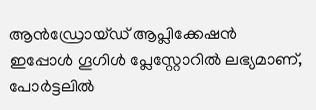ആൻഡ്രോയ്ഡ് ആപ്ലിക്കേഷൻ ഇപ്പോൾ ഗൂഗിൾ പ്ലേസ്റ്റോറിൽ ലഭ്യമാണ്, പോർട്ടലിൽ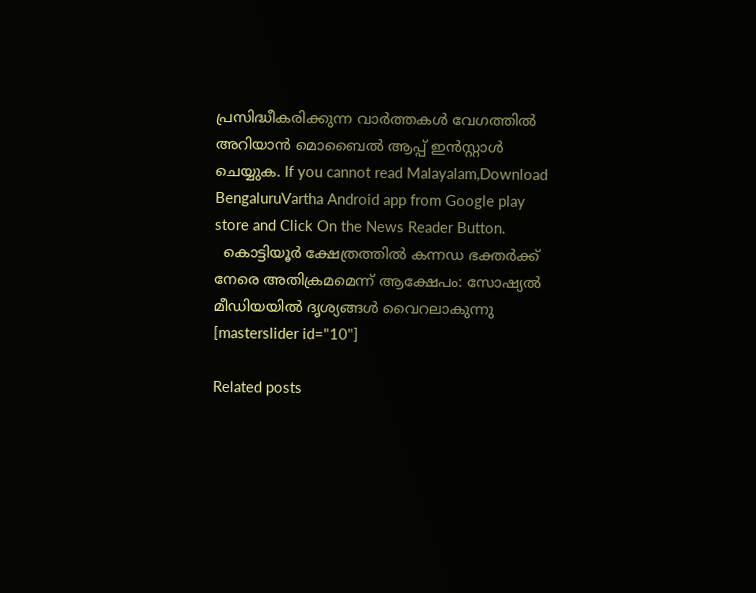പ്രസിദ്ധീകരിക്കുന്ന വാർത്തകൾ വേഗത്തിൽ അറിയാൻ മൊബൈൽ ആപ്പ് ഇൻസ്റ്റാൾ ചെയ്യുക. If you cannot read Malayalam,Download BengaluruVartha Android app from Google play store and Click On the News Reader Button.
  കൊട്ടിയൂർ ക്ഷേത്രത്തിൽ കന്നഡ ഭക്തർക്ക് നേരെ അതിക്രമമെന്ന് ആക്ഷേപം: സോഷ്യൽ മീഡിയയിൽ ദൃശ്യങ്ങൾ വൈറലാകുന്നു
[masterslider id="10"]

Related posts